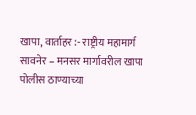खापा, वार्ताहर :- राष्ट्रीय महामार्ग सावनेर – मनसर मार्गावरील खापा पोलीस ठाण्याच्या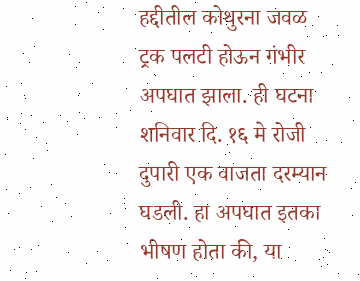हद्दीतील कोथुरना जवळ ट्रक पलटी होऊन गंभीर अपघात झाला. ही घटना शनिवार दि. १६ मे रोजी दुपारी एक वाजता दरम्यान घडली. हा अपघात इतका भीषण होता की, या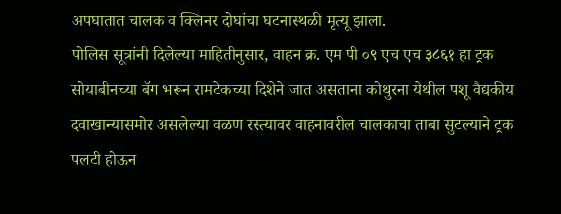अपघातात चालक व क्लिनर दोघांचा घटनास्थळी मृत्यू झाला.
पोलिस सूत्रांनी दिलेल्या माहितीनुसार, वाहन क्र. एम पी ०९ एच एच ३८६१ हा ट्रक सोयाबीनच्या बॅग भरून रामटेकच्या दिशेने जात असताना कोथुरना येथील पशू वैद्यकीय दवाखान्यासमोर असलेल्या वळण रस्त्यावर वाहनावरील चालकाचा ताबा सुटल्याने ट्रक पलटी होऊन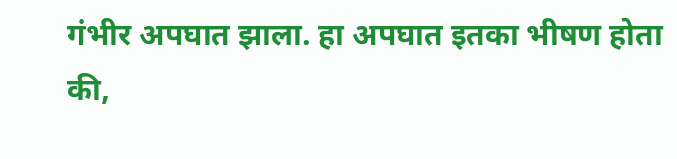गंभीर अपघात झाला. हा अपघात इतका भीषण होता की,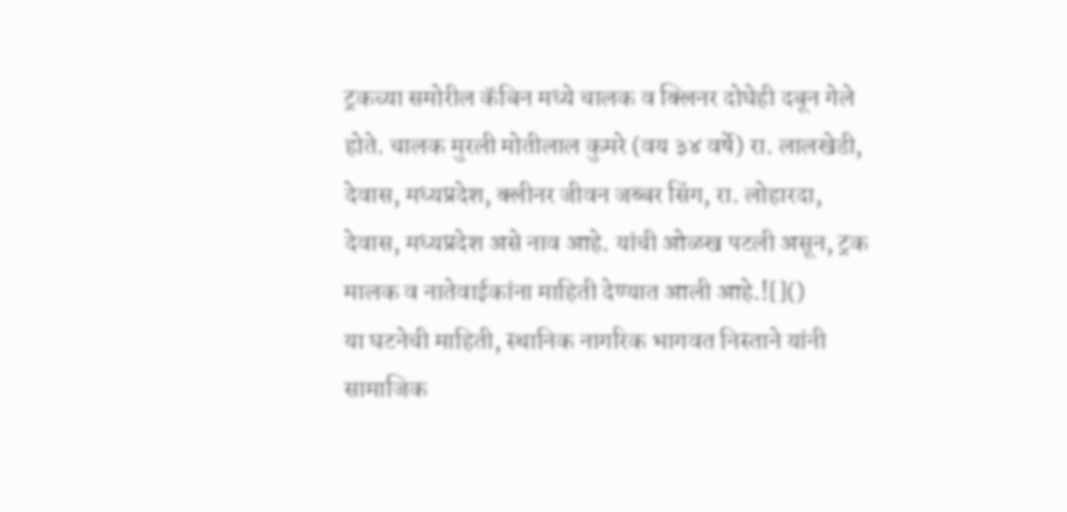ट्रकच्या समोरील कॅबिन मध्ये चालक व क्लिनर दोघेही दबून गेले होते. चालक मुरली मोतीलाल कुमरे (वय ३४ वर्षे) रा. लालखेडी, देवास, मध्यप्रदेश, क्लीनर जीवन जब्बर सिंग, रा. लोहारदा, देवास, मध्यप्रदेश असे नाव आहे. यांची ओळख पटली असून, ट्रक मालक व नातेवाईकांना माहिती देण्यात आली आहे.![]()
या घटनेची माहिती, स्थानिक नागरिक भागवत निस्ताने यांनी सामाजिक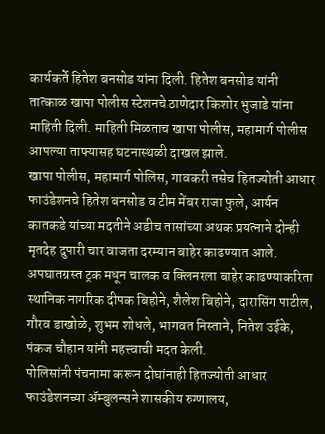कार्यकर्ते हितेश बनसोड यांना दिली. हितेश बनसोड यांनी तात्काळ खापा पोलीस स्टेशनचे ठाणेदार किशोर भुजाडे यांना माहिती दिली. माहिती मिळताच खापा पोलीस, महामार्ग पोलीस आपल्या ताफ्यासह घटनास्थळी दाखल झाले.
खापा पोलीस, महामार्ग पोलिस, गावकरी तसेच हितज्योती आधार फाउंडेशनचे हितेश बनसोड व टीम मेंबर राजा फुले, आर्यन कातकडे यांच्या मदतीने अडीच तासांच्या अथक प्रयत्नाने दोन्ही मृतदेह दुपारी चार वाजता दरम्यान बाहेर काढण्यात आले. अपघातग्रस्त ट्रक मधून चालक व क्लिनरला बाहेर काढण्याकरिता स्थानिक नागरिक दीपक बिहोने, शैलेश बिहोने, दारासिंग पाटील, गौरव डाखोळे, शुभम शोधले, भागवत निस्ताने, नितेश उईके, पंकज चौहान यांनी महत्त्वाची मदत केली.
पोलिसांनी पंचनामा करून दोघांनाही हितज्योती आधार फाउंडेशनच्या ॲम्बुलन्सने शासकीय रुग्णालय,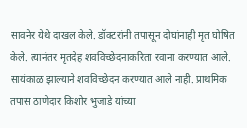सावनेर येथे दाखल केले. डॉक्टरांनी तपासून दोघांनाही मृत घोषित केले. त्यानंतर मृतदेह शवविच्छेदनाकरिता रवाना करण्यात आले.
सायंकाळ झाल्याने शवविच्छेदन करण्यात आले नाही. प्राथमिक तपास ठाणेदार किशोर भुजाडे यांच्या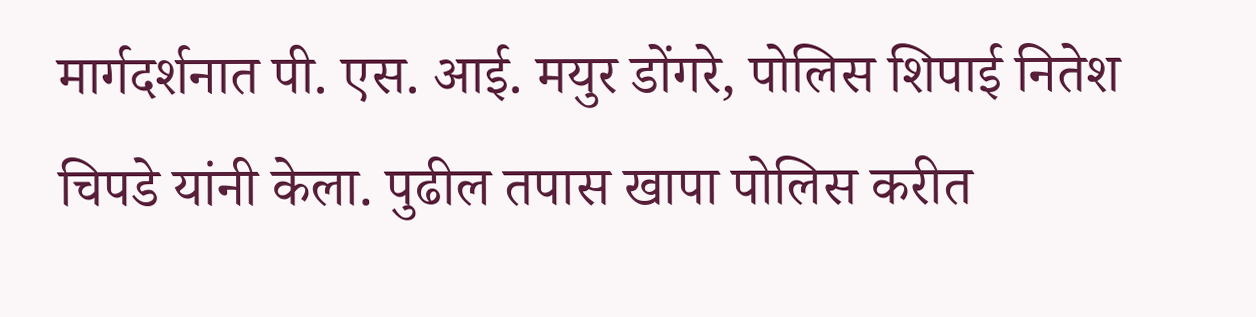मार्गदर्शनात पी. एस. आई. मयुर डोंगरे, पोलिस शिपाई नितेश चिपडे यांनी केला. पुढील तपास खापा पोलिस करीत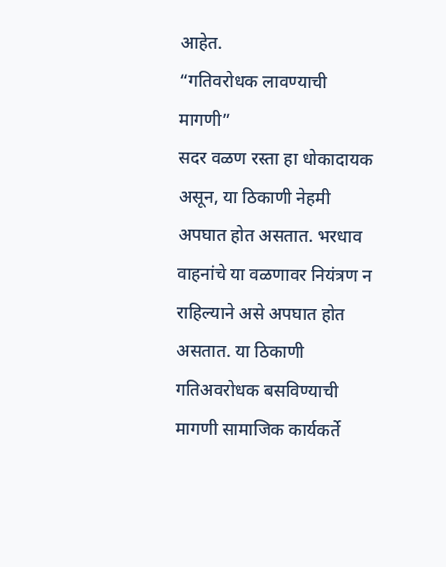आहेत.
“गतिवरोधक लावण्याची मागणी”
सदर वळण रस्ता हा धोकादायक असून, या ठिकाणी नेहमी अपघात होत असतात. भरधाव वाहनांचे या वळणावर नियंत्रण न राहिल्याने असे अपघात होत असतात. या ठिकाणी गतिअवरोधक बसविण्याची मागणी सामाजिक कार्यकर्ते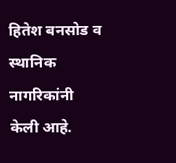हितेश बनसोड व स्थानिक नागरिकांनी केली आहे.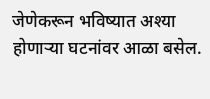जेणेकरून भविष्यात अश्या होणाऱ्या घटनांवर आळा बसेल.